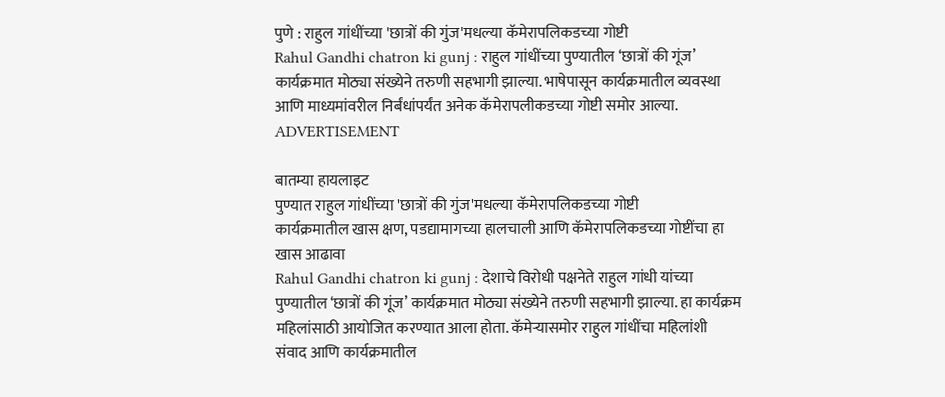पुणे : राहुल गांधींच्या 'छात्रों की गुंज'मधल्या कॅमेरापलिकडच्या गोष्टी
Rahul Gandhi chatron ki gunj : राहुल गांधींच्या पुण्यातील ‘छात्रों की गूंज’ कार्यक्रमात मोठ्या संख्येने तरुणी सहभागी झाल्या. भाषेपासून कार्यक्रमातील व्यवस्था आणि माध्यमांवरील निर्बंधांपर्यंत अनेक कॅमेरापलीकडच्या गोष्टी समोर आल्या.
ADVERTISEMENT

बातम्या हायलाइट
पुण्यात राहुल गांधींच्या 'छात्रों की गुंज'मधल्या कॅमेरापलिकडच्या गोष्टी
कार्यक्रमातील खास क्षण, पडद्यामागच्या हालचाली आणि कॅमेरापलिकडच्या गोष्टींचा हा खास आढावा
Rahul Gandhi chatron ki gunj : देशाचे विरोधी पक्षनेते राहुल गांधी यांच्या पुण्यातील ‘छात्रों की गूंज’ कार्यक्रमात मोठ्या संख्येने तरुणी सहभागी झाल्या. हा कार्यक्रम महिलांसाठी आयोजित करण्यात आला होता. कॅमेऱ्यासमोर राहुल गांधींचा महिलांशी संवाद आणि कार्यक्रमातील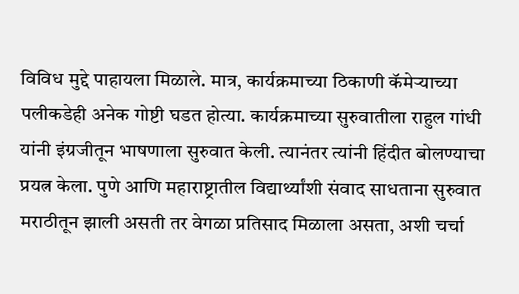विविध मुद्दे पाहायला मिळाले. मात्र, कार्यक्रमाच्या ठिकाणी कॅमेऱ्याच्या पलीकडेही अनेक गोष्टी घडत होत्या. कार्यक्रमाच्या सुरुवातीला राहुल गांधी यांनी इंग्रजीतून भाषणाला सुरुवात केली. त्यानंतर त्यांनी हिंदीत बोलण्याचा प्रयत्न केला. पुणे आणि महाराष्ट्रातील विद्यार्थ्यांशी संवाद साधताना सुरुवात मराठीतून झाली असती तर वेगळा प्रतिसाद मिळाला असता, अशी चर्चा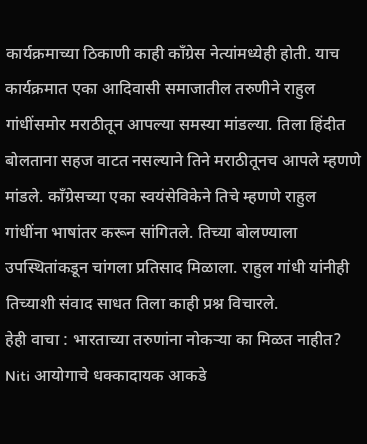कार्यक्रमाच्या ठिकाणी काही काँग्रेस नेत्यांमध्येही होती. याच कार्यक्रमात एका आदिवासी समाजातील तरुणीने राहुल गांधींसमोर मराठीतून आपल्या समस्या मांडल्या. तिला हिंदीत बोलताना सहज वाटत नसल्याने तिने मराठीतूनच आपले म्हणणे मांडले. काँग्रेसच्या एका स्वयंसेविकेने तिचे म्हणणे राहुल गांधींना भाषांतर करून सांगितले. तिच्या बोलण्याला उपस्थितांकडून चांगला प्रतिसाद मिळाला. राहुल गांधी यांनीही तिच्याशी संवाद साधत तिला काही प्रश्न विचारले.
हेही वाचा : भारताच्या तरुणांना नोकऱ्या का मिळत नाहीत? Niti आयोगाचे धक्कादायक आकडे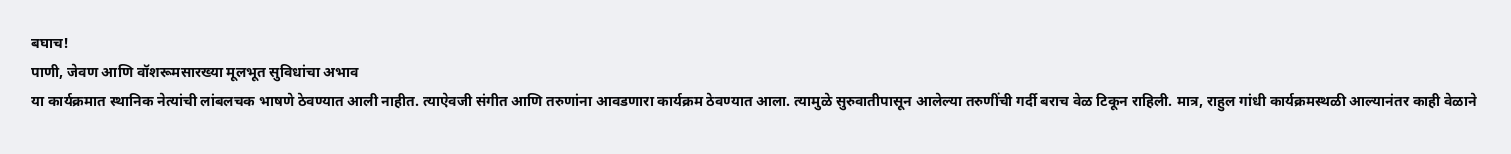बघाच!
पाणी, जेवण आणि वॉशरूमसारख्या मूलभूत सुविधांचा अभाव
या कार्यक्रमात स्थानिक नेत्यांची लांबलचक भाषणे ठेवण्यात आली नाहीत. त्याऐवजी संगीत आणि तरुणांना आवडणारा कार्यक्रम ठेवण्यात आला. त्यामुळे सुरुवातीपासून आलेल्या तरुणींची गर्दी बराच वेळ टिकून राहिली. मात्र, राहुल गांधी कार्यक्रमस्थळी आल्यानंतर काही वेळाने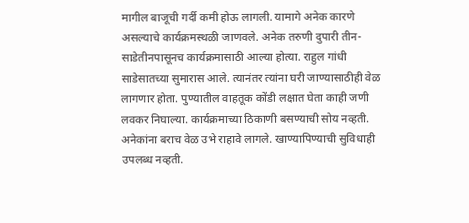मागील बाजूची गर्दी कमी होऊ लागली. यामागे अनेक कारणे असल्याचे कार्यक्रमस्थळी जाणवले. अनेक तरुणी दुपारी तीन-साडेतीनपासूनच कार्यक्रमासाठी आल्या होत्या. राहुल गांधी साडेसातच्या सुमारास आले. त्यानंतर त्यांना घरी जाण्यासाठीही वेळ लागणार होता. पुण्यातील वाहतूक कोंडी लक्षात घेता काही जणी लवकर निघाल्या. कार्यक्रमाच्या ठिकाणी बसण्याची सोय नव्हती. अनेकांना बराच वेळ उभे राहावे लागले. खाण्यापिण्याची सुविधाही उपलब्ध नव्हती.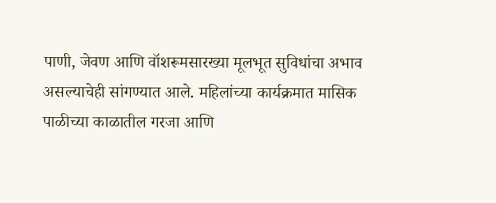पाणी, जेवण आणि वॉशरूमसारख्या मूलभूत सुविधांचा अभाव असल्याचेही सांगण्यात आले. महिलांच्या कार्यक्रमात मासिक पाळीच्या काळातील गरजा आणि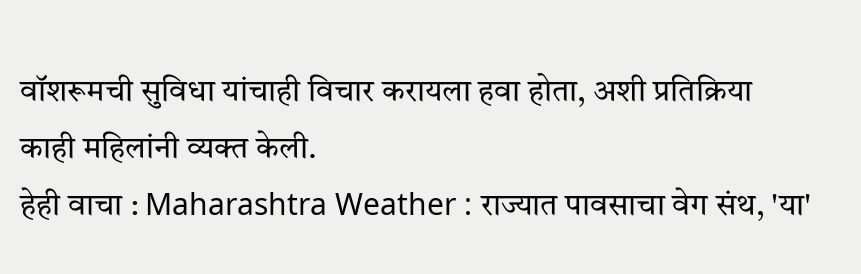वॉशरूमची सुविधा यांचाही विचार करायला हवा होता, अशी प्रतिक्रिया काही महिलांनी व्यक्त केली.
हेही वाचा : Maharashtra Weather : राज्यात पावसाचा वेग संथ, 'या'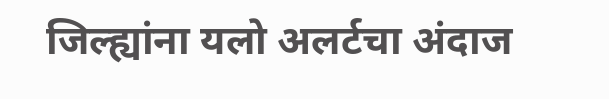जिल्ह्यांना यलो अलर्टचा अंदाज